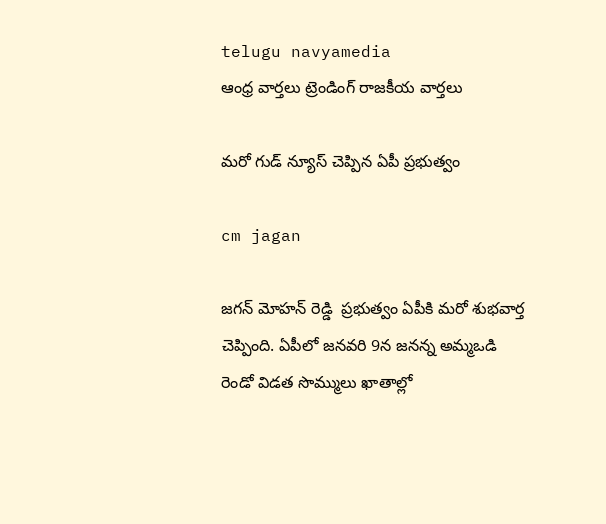telugu navyamedia
ఆంధ్ర వార్తలు ట్రెండింగ్ రాజకీయ వార్తలు

మరో గుడ్‌ న్యూస్‌ చెప్పిన ఏపీ ప్రభుత్వం

cm jagan

జగన్ మోహన్ రెడ్డి  ప్రభుత్వం ఏపీకి మరో శుభవార్త చెప్పింది. ఏపీలో జనవరి 9న జనన్న అమ్మఒడి రెండో విడత సొమ్ములు ఖాతాల్లో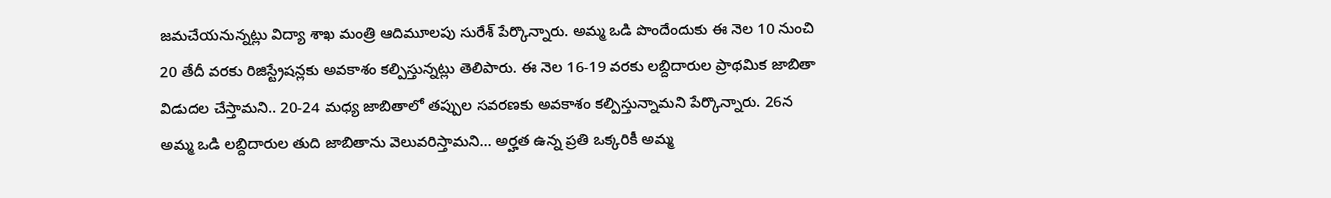జమచేయనున్నట్లు విద్యా శాఖ మంత్రి ఆదిమూలపు సురేశ్‌ పేర్కొన్నారు. అమ్మ ఒడి పొందేందుకు ఈ నెల 10 నుంచి 20 తేదీ వరకు రిజిస్ట్రేషన్లకు అవకాశం కల్పిస్తున్నట్లు తెలిపారు. ఈ నెల 16-19 వరకు లబ్దిదారుల ప్రాథమిక జాబితా విడుదల చేస్తామని.. 20-24 మధ్య జాబితాలో తప్పుల సవరణకు అవకాశం కల్పిస్తున్నామని పేర్కొన్నారు. 26న అమ్మ ఒడి లబ్దిదారుల తుది జాబితాను వెలువరిస్తామని… అర్హత ఉన్న ప్రతి ఒక్కరికీ అమ్మ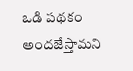ఒడి పథకం అందజేస్తామని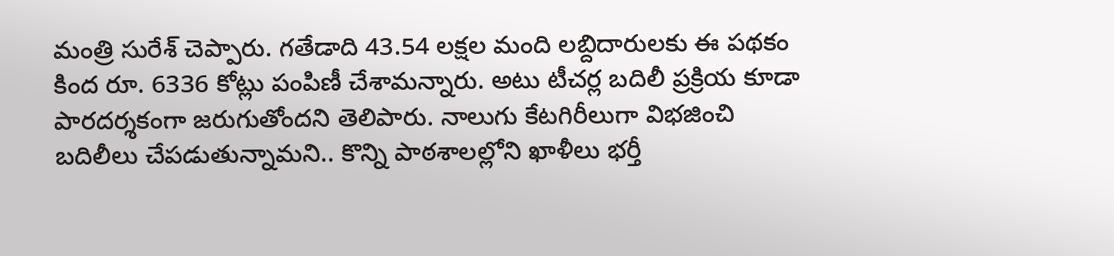మంత్రి సురేశ్‌ చెప్పారు. గతేడాది 43.54 లక్షల మంది లబ్దిదారులకు ఈ పథకం కింద రూ. 6336 కోట్లు పంపిణీ చేశామన్నారు. అటు టీచర్ల బదిలీ ప్రక్రియ కూడా పారదర్శకంగా జరుగుతోందని తెలిపారు. నాలుగు కేటగిరీలుగా విభజించి బదిలీలు చేపడుతున్నామని.. కొన్ని పాఠశాలల్లోని ఖాళీలు భర్తీ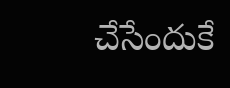చేసేందుకే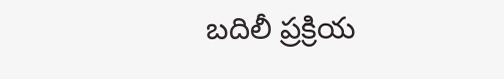బదిలీ ప్రక్రియ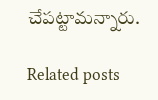చేపట్టామన్నారు.

Related posts